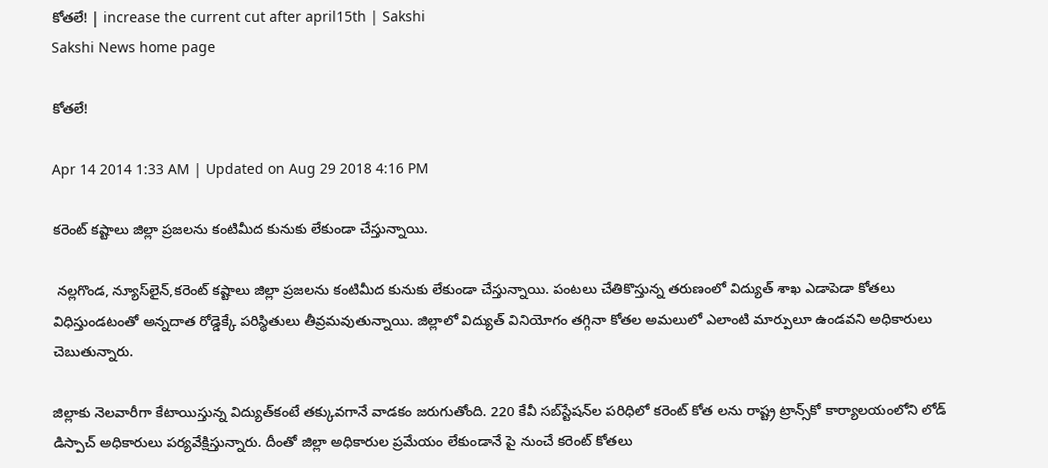కోతలే! | increase the current cut after april15th | Sakshi
Sakshi News home page

కోతలే!

Apr 14 2014 1:33 AM | Updated on Aug 29 2018 4:16 PM

కరెంట్ కష్టాలు జిల్లా ప్రజలను కంటిమీద కునుకు లేకుండా చేస్తున్నాయి.

 నల్లగొండ, న్యూస్‌లైన్,కరెంట్ కష్టాలు జిల్లా ప్రజలను కంటిమీద కునుకు లేకుండా చేస్తున్నాయి. పంటలు చేతికొస్తున్న తరుణంలో విద్యుత్ శాఖ ఎడాపెడా కోతలు విధిస్తుండటంతో అన్నదాత రోడ్డెక్కే పరిస్థితులు తీవ్రమవుతున్నాయి. జిల్లాలో విద్యుత్ వినియోగం తగ్గినా కోతల అమలులో ఎలాంటి మార్పులూ ఉండవని అధికారులు చెబుతున్నారు.

జిల్లాకు నెలవారీగా కేటాయిస్తున్న విద్యుత్‌కంటే తక్కువగానే వాడకం జరుగుతోంది. 220 కేవీ సబ్‌స్టేషన్‌ల పరిధిలో కరెంట్ కోత లను రాష్ట్ర ట్రాన్స్‌కో కార్యాలయంలోని లోడ్ డిస్పాచ్ అధికారులు పర్యవేక్షిస్తున్నారు. దీంతో జిల్లా అధికారుల ప్రమేయం లేకుండానే పై నుంచే కరెంట్ కోతలు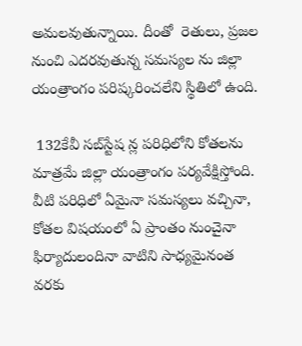అమలవుతున్నాయి. దీంతో  రెతులు, ప్రజల నుంచి ఎదరవుతున్న సమస్యల ను జిల్లా యంత్రాంగం పరిష్కరించలేని స్థితిలో ఉంది.

 132కేవీ సబ్‌స్టేష న్ల పరిధిలోని కోతలను మాత్రమే జిల్లా యంత్రాంగం పర్యవేక్షిస్తోంది. వీటి పరిధిలో ఏమైనా సమస్యలు వచ్చినా, కోతల విషయంలో ఏ ప్రాంతం నుంచైనా ఫిర్యాదులందినా వాటిని సాధ్యమైనంత వరకు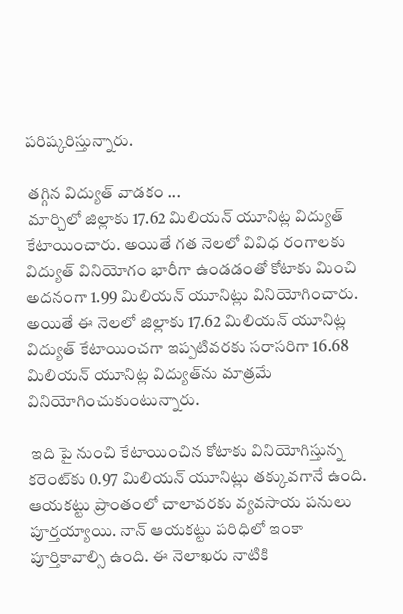పరిష్కరిస్తున్నారు.

 తగ్గిన విద్యుత్ వాడకం ...
 మార్చిలో జిల్లాకు 17.62 మిలియన్ యూనిట్ల విద్యుత్ కేటాయించారు. అయితే గత నెలలో వివిధ రంగాలకు విద్యుత్ వినియోగం భారీగా ఉండడంతో కోటాకు మించి అదనంగా 1.99 మిలియన్ యూనిట్లు వినియోగించారు. అయితే ఈ నెలలో జిల్లాకు 17.62 మిలియన్ యూనిట్ల విద్యుత్ కేటాయించగా ఇప్పటివరకు సరాసరిగా 16.68 మిలియన్ యూనిట్ల విద్యుత్‌ను మాత్రమే వినియోగించుకుంటున్నారు.

 ఇది పై నుంచి కేటాయించిన కోటాకు వినియోగిస్తున్న కరెంట్‌కు 0.97 మిలియన్ యూనిట్లు తక్కువగానే ఉంది. ఆయకట్టు ప్రాంతంలో చాలావరకు వ్యవసాయ పనులు పూర్తయ్యాయి. నాన్ ఆయకట్టు పరిధిలో ఇంకా పూర్తికావాల్సి ఉంది. ఈ నెలాఖరు నాటికి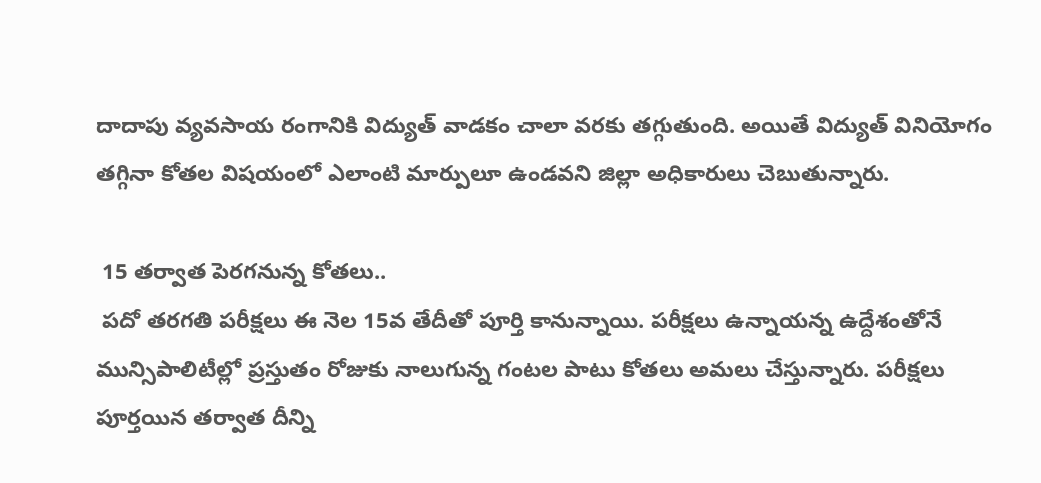దాదాపు వ్యవసాయ రంగానికి విద్యుత్ వాడకం చాలా వరకు తగ్గుతుంది. అయితే విద్యుత్ వినియోగం తగ్గినా కోతల విషయంలో ఎలాంటి మార్పులూ ఉండవని జిల్లా అధికారులు చెబుతున్నారు.

 15 తర్వాత పెరగనున్న కోతలు..
 పదో తరగతి పరీక్షలు ఈ నెల 15వ తేదీతో పూర్తి కానున్నాయి. పరీక్షలు ఉన్నాయన్న ఉద్దేశంతోనే మున్సిపాలిటీల్లో ప్రస్తుతం రోజుకు నాలుగున్న గంటల పాటు కోతలు అమలు చేస్తున్నారు. పరీక్షలు పూర్తయిన తర్వాత దీన్ని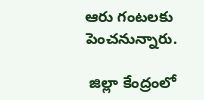ఆరు గంటలకు పెంచనున్నారు.

 జిల్లా కేంద్రంలో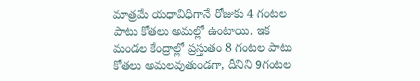మాత్రమే యధావిధిగానే రోజుకు 4 గంటల పాటు కోతలు అమల్లో ఉంటాయి. ఇక మండల కేంద్రాల్లో ప్రస్తుతం 8 గంటల పాటు కోతలు అమలవుతుండగా, దీనిని 9గంటల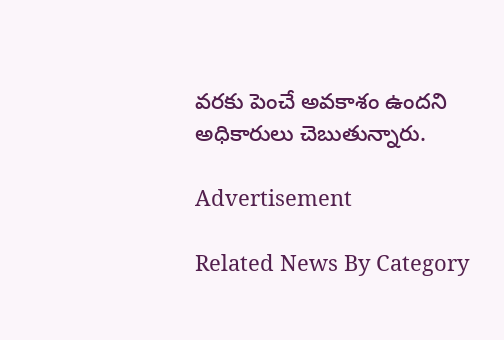వరకు పెంచే అవకాశం ఉందని అధికారులు చెబుతున్నారు.

Advertisement

Related News By Category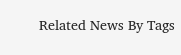Related News By Tags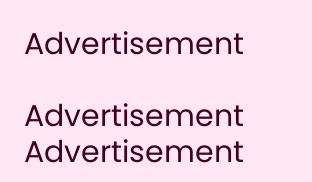Advertisement

Advertisement
Advertisement